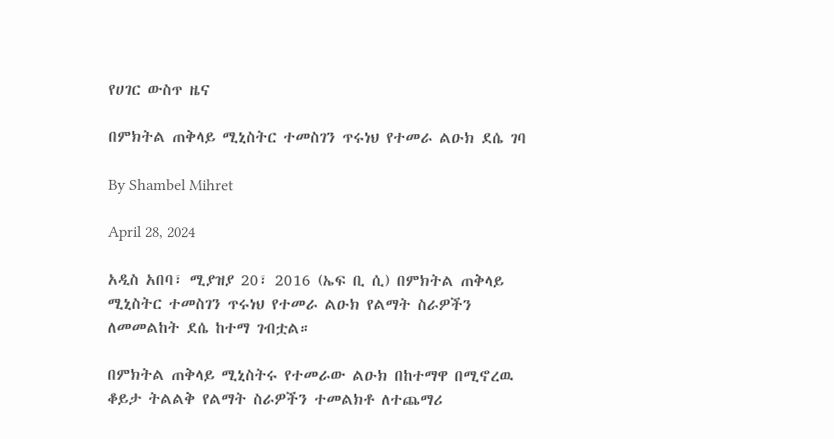የሀገር ውስጥ ዜና

በምክትል ጠቅላይ ሚኒስትር ተመስገን ጥሩነህ የተመራ ልዑክ ደሴ ገባ

By Shambel Mihret

April 28, 2024

አዲስ አበባ፣ ሚያዝያ 20፣ 2016 (ኤፍ ቢ ሲ) በምክትል ጠቅላይ ሚኒስትር ተመስገን ጥሩነህ የተመራ ልዑክ የልማት ስራዎችን ለመመልከት ደሴ ከተማ ገብቷል።

በምክትል ጠቅላይ ሚኒስትሩ የተመራው ልዑክ በከተማዋ በሚኖረዉ ቆይታ ትልልቅ የልማት ስራዎችን ተመልክቶ ለተጨማሪ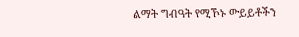ልማት ግብዓት የሚኾኑ ውይይቶችን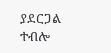ያደርጋል ተብሎ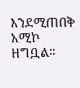እንደሚጠበቅ አሚኮ ዘግቧል፡፡